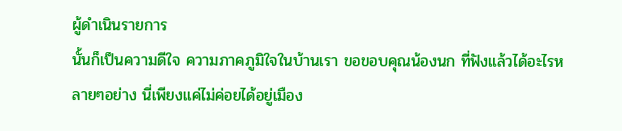ผู้ดำเนินรายการ
นั้นก็เป็นความดีใจ ความภาคภูมิใจในบ้านเรา ขอขอบคุณน้องนก ที่ฟังแล้วได้อะไรหลายๆอย่าง นี่เพียงแค่ไม่ค่อยได้อยู่เมือง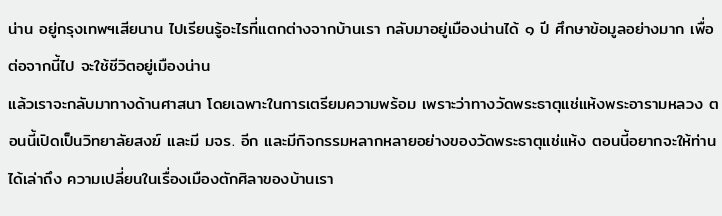น่าน อยู่กรุงเทพฯเสียนาน ไปเรียนรู้อะไรที่แตกต่างจากบ้านเรา กลับมาอยู่เมืองน่านได้ ๑ ปี ศึกษาข้อมูลอย่างมาก เพื่อต่อจากนี้ไป จะใช้ชีวิตอยู่เมืองน่าน
แล้วเราจะกลับมาทางด้านศาสนา โดยเฉพาะในการเตรียมความพร้อม เพราะว่าทางวัดพระธาตุแช่แห้งพระอารามหลวง ตอนนี้เปิดเป็นวิทยาลัยสงฆ์ และมี มจร. อีก และมีกิจกรรมหลากหลายอย่างของวัดพระธาตุแช่แห้ง ตอนนี้อยากจะให้ท่านได้เล่าถึง ความเปลี่ยนในเรื่องเมืองตักศิลาของบ้านเรา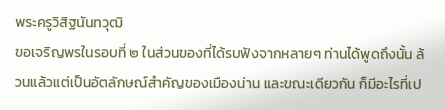พระครูวิสิฐนันทวุฒิ
ขอเจริญพรในรอบที่ ๒ ในส่วนของที่ได้รบฟังจากหลายๆ ท่านได้พูดถึงนั้น ล้วนแล้วแต่เป็นอัตลักษณ์สำคัญของเมืองน่าน และขณะเดียวกัน ก็มีอะไรที่เป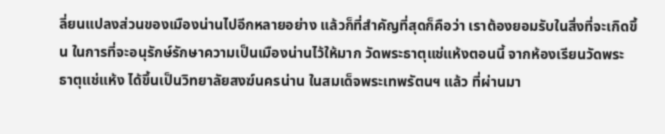ลี่ยนแปลงส่วนของเมืองน่านไปอีกหลายอย่าง แล้วก็ที่สำคัญที่สุดก็คือว่า เราต้องยอมรับในสิ่งที่จะเกิดขึ้น ในการที่จะอนุรักษ์รักษาความเป็นเมืองน่านไว้ให้มาก วัดพระธาตุแช่แห้งตอนนี้ จากห้องเรียนวัดพระธาตุแช่แห้ง ได้ขึ้นเป็นวิทยาลัยสงฆ์นครน่าน ในสมเด็จพระเทพรัตนฯ แล้ว ที่ผ่านมา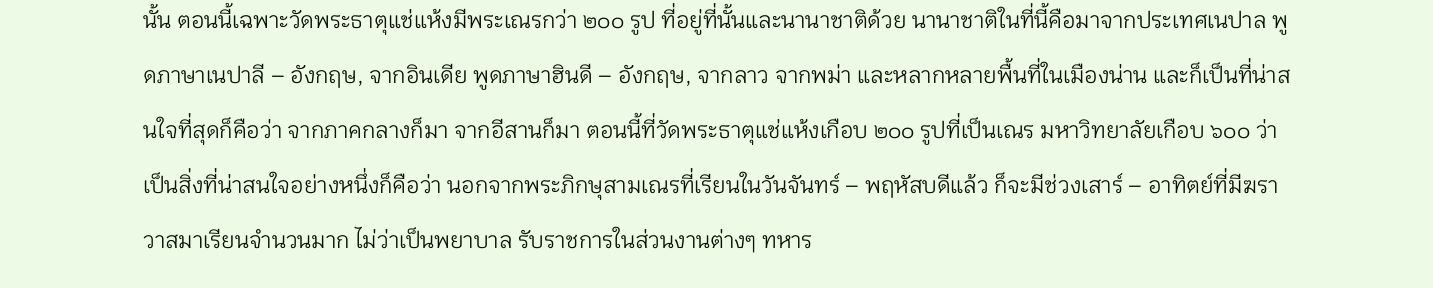นั้น ตอนนี้เฉพาะวัดพระธาตุแช่แห้งมีพระเณรกว่า ๒๐๐ รูป ที่อยู่ที่นั้นและนานาชาติด้วย นานาชาติในที่นี้คือมาจากประเทศเนปาล พูดภาษาเนปาลี – อังกฤษ, จากอินเดีย พูดภาษาฮินดี – อังกฤษ, จากลาว จากพม่า และหลากหลายพื้นที่ในเมืองน่าน และก็เป็นที่น่าสนใจที่สุดก็คือว่า จากภาคกลางก็มา จากอีสานก็มา ตอนนี้ที่วัดพระธาตุแช่แห้งเกือบ ๒๐๐ รูปที่เป็นเณร มหาวิทยาลัยเกือบ ๖๐๐ ว่าเป็นสิ่งที่น่าสนใจอย่างหนึ่งก็คือว่า นอกจากพระภิกษุสามเณรที่เรียนในวันจันทร์ – พฤหัสบดีแล้ว ก็จะมีช่วงเสาร์ – อาทิตย์ที่มีฆราวาสมาเรียนจำนวนมาก ไม่ว่าเป็นพยาบาล รับราชการในส่วนงานต่างๆ ทหาร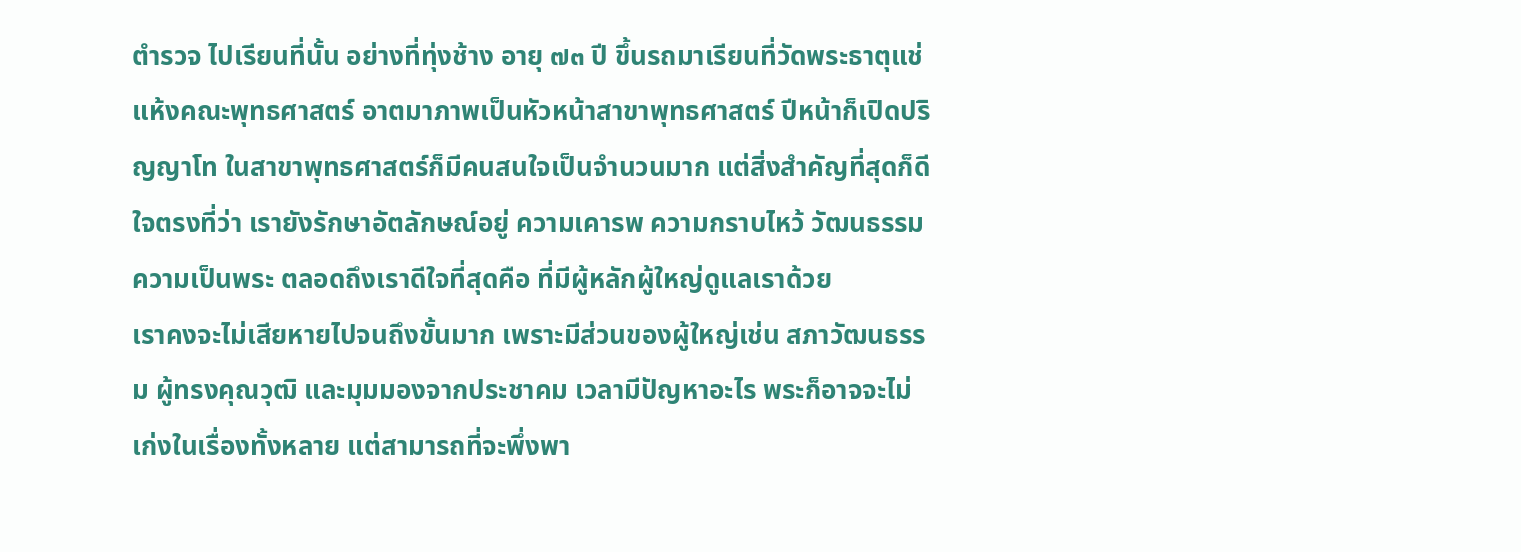ตำรวจ ไปเรียนที่นั้น อย่างที่ทุ่งช้าง อายุ ๗๓ ปี ขึ้นรถมาเรียนที่วัดพระธาตุแช่แห้งคณะพุทธศาสตร์ อาตมาภาพเป็นหัวหน้าสาขาพุทธศาสตร์ ปีหน้าก็เปิดปริญญาโท ในสาขาพุทธศาสตร์ก็มีคนสนใจเป็นจำนวนมาก แต่สิ่งสำคัญที่สุดก็ดีใจตรงที่ว่า เรายังรักษาอัตลักษณ์อยู่ ความเคารพ ความกราบไหว้ วัฒนธรรมความเป็นพระ ตลอดถึงเราดีใจที่สุดคือ ที่มีผู้หลักผู้ใหญ่ดูแลเราด้วย
เราคงจะไม่เสียหายไปจนถึงขั้นมาก เพราะมีส่วนของผู้ใหญ่เช่น สภาวัฒนธรรม ผู้ทรงคุณวุฒิ และมุมมองจากประชาคม เวลามีปัญหาอะไร พระก็อาจจะไม่เก่งในเรื่องทั้งหลาย แต่สามารถที่จะพึ่งพา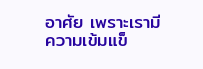อาศัย เพราะเรามีความเข้มแข็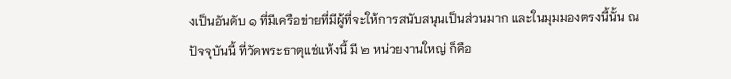งเป็นอันดับ ๑ ที่มีเครือข่ายที่มีผู้ที่จะให้การสนับสนุนเป็นส่วนมาก และในมุมมองตรงนี้นั้น ณ ปัจจุบันนี้ ที่วัดพระธาตุแช่แห้งนี้ มี ๒ หน่วยงานใหญ่ ก็คือ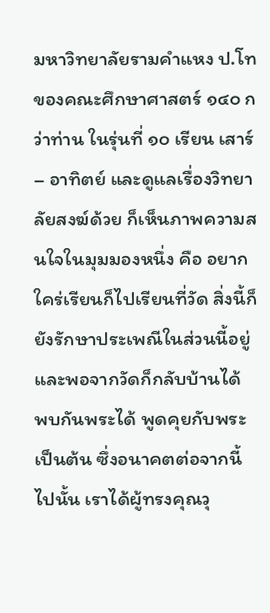มหาวิทยาลัยรามคำแหง ป.โท ของคณะศึกษาศาสตร์ ๑๔๐ กว่าท่าน ในรุ่นที่ ๑๐ เรียน เสาร์ – อาทิตย์ และดูแลเรื่องวิทยาลัยสงฆ์ด้วย ก็เห็นภาพความสนใจในมุมมองหนึ่ง คือ อยากใคร่เรียนก็ไปเรียนที่วัด สิ่งนี้ก็ยังรักษาประเพณีในส่วนนี้อยู่ และพอจากวัดก็กลับบ้านได้ พบกันพระได้ พูดคุยกับพระเป็นต้น ซึ่งอนาคตต่อจากนี้ไปนั้น เราได้ผู้ทรงคุณวุ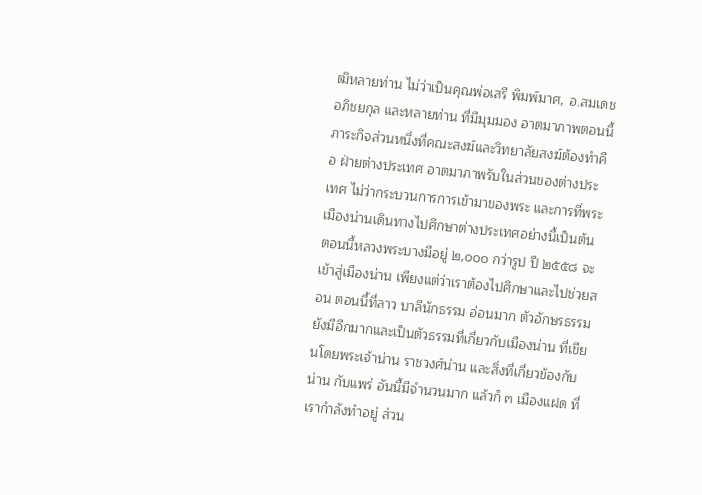ฒิหลายท่าน ไม่ว่าเป็นคุณพ่อเสรี พิมพ์มาศ, อ.สมเดช อภิชยกุล และหลายท่าน ที่มีมุมมอง อาตมาภาพตอนนี้ ภาระกิจส่วนหนึ่งที่คณะสงฆ์และวิทยาลัยสงฆ์ต้องทำคือ ฝ่ายต่างประเทศ อาตมาภาพรับในส่วนของต่างประเทศ ไม่ว่ากระบวนการการเข้ามาของพระ และการที่พระเมืองน่านเดินทางไปศึกษาต่างประเทศอย่างนี้เป็นต้น ตอนนี้หลวงพระบางมีอยู่ ๒,๐๐๐ กว่ารูป ปี ๒๕๕๘ จะเข้าสู่เมืองน่าน เพียงแต่ว่าเราต้องไปศึกษาและไปช่วยสอน ตอนนี้ที่ลาว บาลีนักธรรม อ่อนมาก ตัวอักษรธรรมยังมีอีกมากและเป็นตัวธรรมที่เกี่ยวกับเมืองน่าน ที่เขียนโดยพระเจ้าน่าน ราชวงศ์น่าน และสิ่งที่เกี่ยวข้องกับน่าน กับแพร่ อันนี้มีจำนวนมาก แล้วก็ ๓ เมืองแฝด ที่เรากำลังทำอยู่ ส่วน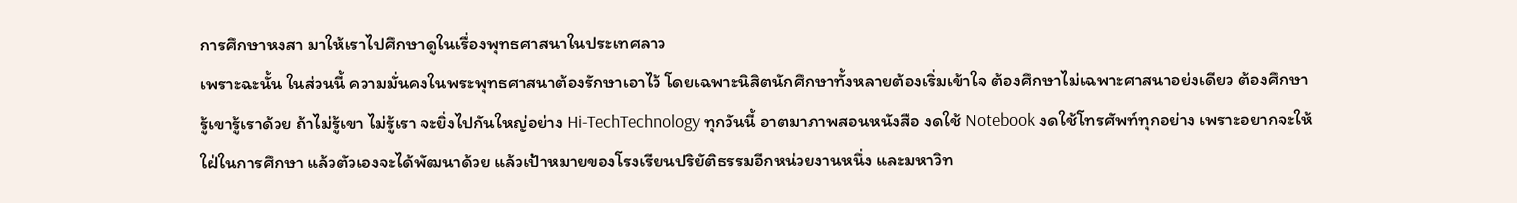การศึกษาหงสา มาให้เราไปศึกษาดูในเรื่องพุทธศาสนาในประเทศลาว
เพราะฉะนั้น ในส่วนนี้ ความมั่นคงในพระพุทธศาสนาต้องรักษาเอาไว้ โดยเฉพาะนิสิตนักศึกษาทั้งหลายต้องเริ่มเข้าใจ ต้องศึกษาไม่เฉพาะศาสนาอย่งเดียว ต้องศึกษา รู้เขารู้เราด้วย ถ้าไม่รู้เขา ไม่รู้เรา จะยิ่งไปกันใหญ่อย่าง Hi-TechTechnology ทุกวันนี้ อาตมาภาพสอนหนังสือ งดใช้ Notebook งดใช้โทรศัพท์ทุกอย่าง เพราะอยากจะให้ใฝ่ในการศึกษา แล้วตัวเองจะได้พัฒนาด้วย แล้วเป้าหมายของโรงเรียนปริยัติธรรมอีกหน่วยงานหนึ่ง และมหาวิท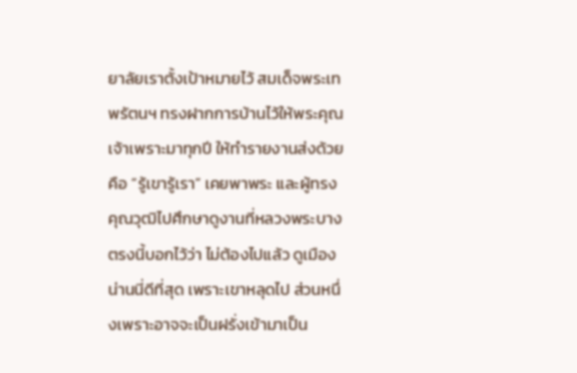ยาลัยเราตั้งเป้าหมายไว้ สมเด็จพระเทพรัตนฯ ทรงฝากการบ้านไว้ให้พระคุณเจ้าเพราะมาทุกปี ให้ทำรายงานส่งด้วย คือ “รู้เขารู้เรา” เคยพาพระ และผู้ทรงคุณวุฒิไปศึกษาดูงานที่หลวงพระบาง ตรงนี้บอกไว้ว่า ไม่ต้องไปแล้ว ดูเมืองน่านนี่ดีที่สุด เพราะเขาหลุดไป ส่วนหนึ่งเพราะอาจจะเป็นฝรั่งเข้ามาเป็น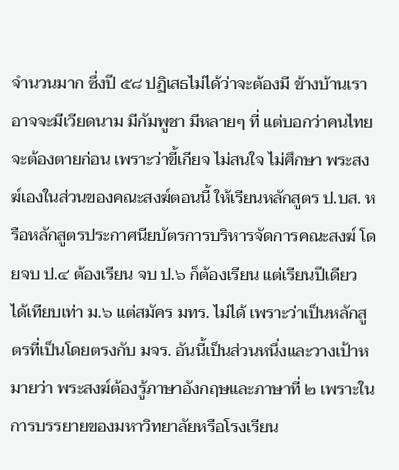จำนวนมาก ซึ่งปี ๕๘ ปฏิเสธไม่ได้ว่าจะต้องมี ข้างบ้านเราอาจจะมีเวียดนาม มีกัมพูชา มีหลายๆ ที่ แต่บอกว่าคนไทยจะต้องตายก่อน เพราะว่าขี้เกียจ ไม่สนใจ ไม่ศึกษา พระสงฆ์เองในส่วนของคณะสงฆ์ตอนนี้ ให้เรียนหลักสูตร ป.บส. หรือหลักสูตรประกาศนียบัตรการบริหารจัดการคณะสงฆ์ โดยจบ ป.๔ ต้องเรียน จบ ป.๖ ก็ต้องเรียน แต่เรียนปีเดียว ได้เทียบเท่า ม.๖ แต่สมัคร มทร. ไม่ได้ เพราะว่าเป็นหลักสูตรที่เป็นโดยตรงกับ มจร. อันนี้เป็นส่วนหนึ่งและวางเป้าหมายว่า พระสงฆ์ต้องรู้ภาษาอังกฤษและภาษาที่ ๒ เพราะในการบรรยายของมหาวิทยาลัยหรือโรงเรียน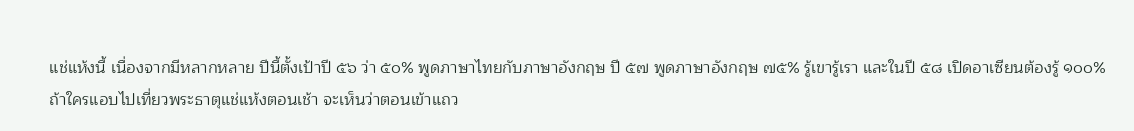แช่แห้งนี้ เนื่องจากมีหลากหลาย ปีนี้ตั้งเป้าปี ๕๖ ว่า ๕๐% พูดภาษาไทยกับภาษาอังกฤษ ปี ๕๗ พูดภาษาอังกฤษ ๗๕% รู้เขารู้เรา และในปี ๕๘ เปิดอาเซียนต้องรู้ ๑๐๐%
ถ้าใครแอบไปเที่ยวพระธาตุแช่แห้งตอนเช้า จะเห็นว่าตอนเข้าแถว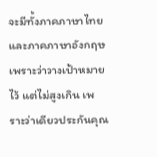จะมีทั้งภาคภาษาไทย และภาคภาษาอังกฤษ เพราะว่าวางเป้าหมายไว้ แต่ไม่สูงเกิน เพราะว่าเดียวประกันคุณ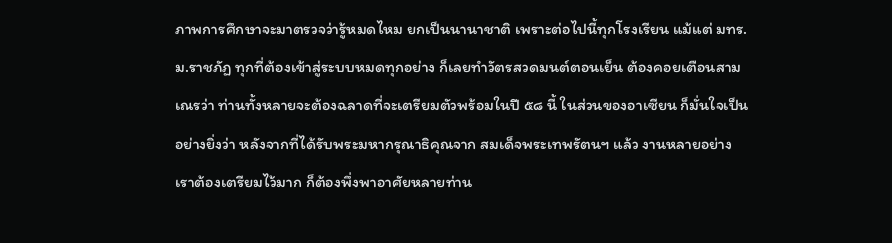ภาพการศึกษาจะมาตรวจว่ารู้หมดไหม ยกเป็นนานาชาติ เพราะต่อไปนี้ทุกโรงเรียน แม้แต่ มทร. ม.ราชภัฏ ทุกที่ต้องเข้าสู่ระบบหมดทุกอย่าง ก็เลยทำวัตรสวดมนต์ตอนเย็น ต้องคอยเตือนสามเณรว่า ท่านทั้งหลายจะต้องฉลาดที่จะเตรียมตัวพร้อมในปี ๕๘ นี้ ในส่วนของอาเซียน ก็มั่นใจเป็นอย่างยิ่งว่า หลังจากที่ได้รับพระมหากรุณาธิคุณจาก สมเด็จพระเทพรัตนฯ แล้ว งานหลายอย่าง เราต้องเตรียมไว้มาก ก็ต้องพึ่งพาอาศัยหลายท่าน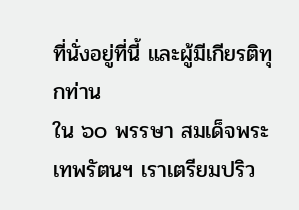ที่นั่งอยู่ที่นี้ และผู้มีเกียรติทุกท่าน
ใน ๖๐ พรรษา สมเด็จพระเทพรัตนฯ เราเตรียมปริว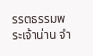รรตธรรมพระเจ้าน่าน จำ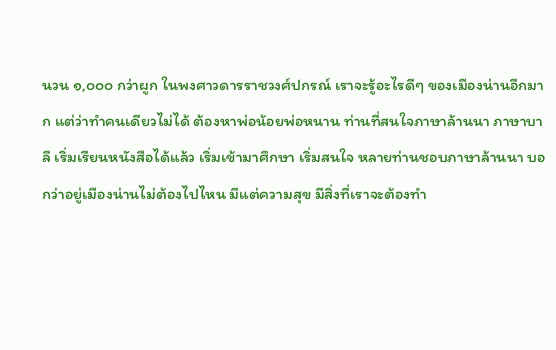นวน ๑,๐๐๐ กว่าผูก ในพงศาวดารราชวงศ์ปกรณ์ เราจะรู้อะไรดีๆ ของเมืองน่านอีกมาก แต่ว่าทำคนเดียวไม่ได้ ต้องหาพ่อน้อยพ่อหนาน ท่านที่สนใจภาษาล้านนา ภาษาบาลี เริ่มเรียนหนังสือได้แล้ว เริ่มเข้ามาศึกษา เริ่มสนใจ หลายท่านชอบภาษาล้านนา บอกว่าอยู่เมืองน่านไม่ต้องไปไหน มีแต่ความสุข มีสิ่งที่เราจะต้องทำ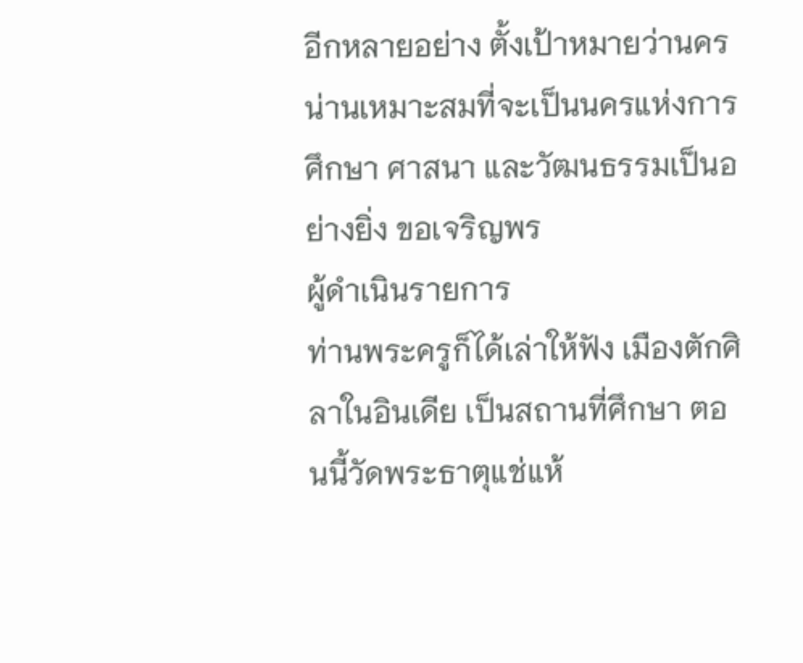อีกหลายอย่าง ตั้งเป้าหมายว่านครน่านเหมาะสมที่จะเป็นนครแห่งการศึกษา ศาสนา และวัฒนธรรมเป็นอย่างยิ่ง ขอเจริญพร
ผู้ดำเนินรายการ
ท่านพระครูก็ได้เล่าให้ฟัง เมืองตักศิลาในอินเดีย เป็นสถานที่ศึกษา ตอนนี้วัดพระธาตุแช่แห้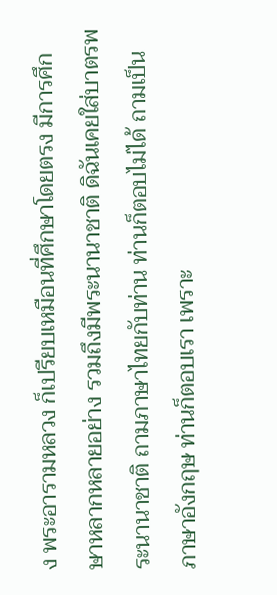ง พระอารามหลวง ก็เปรียบเหมือนที่ศึกษาโดยตรง มีการศึกษาหลากหลายอย่าง รวมถึงมีพระนานาชาติ ดิฉันเคยใส่บาตรพระนานาชาติ ถามภาษาไทยกับท่าน ท่านก็ตอบไม่ได้ ถามเป็นภาษาอังกฤษ ท่านก็ตอบเรา เพราะ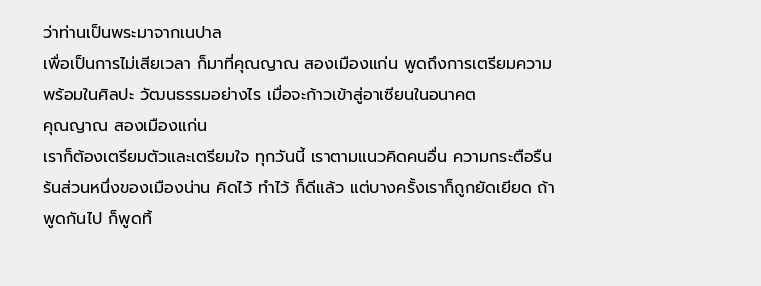ว่าท่านเป็นพระมาจากเนปาล
เพื่อเป็นการไม่เสียเวลา ก็มาที่คุณญาณ สองเมืองแก่น พูดถึงการเตรียมความพร้อมในศิลปะ วัฒนธรรมอย่างไร เมื่อจะก้าวเข้าสู่อาเซียนในอนาคต
คุณญาณ สองเมืองแก่น
เราก็ต้องเตรียมตัวและเตรียมใจ ทุกวันนี้ เราตามแนวคิดคนอื่น ความกระตือรืนร้นส่วนหนึ่งของเมืองน่าน คิดไว้ ทำไว้ ก็ดีแล้ว แต่บางครั้งเราก็ถูกยัดเยียด ถ้าพูดกันไป ก็พูดทิ้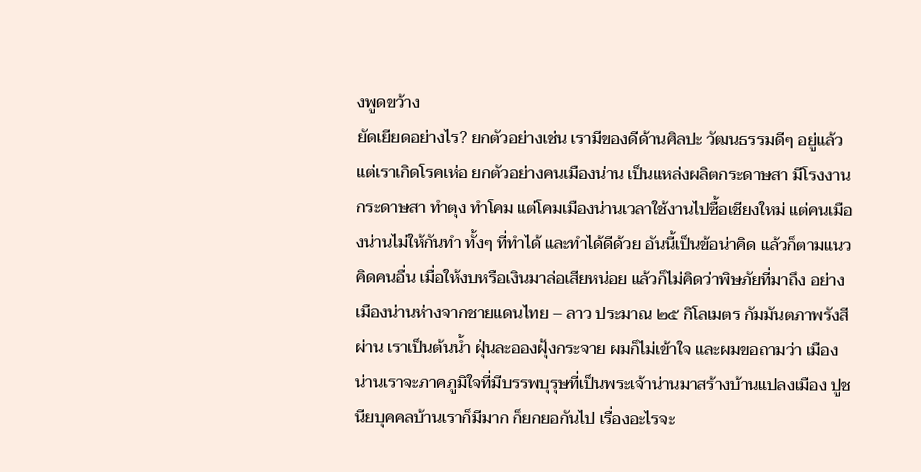งพูดขว้าง
ยัดเยียดอย่างไร? ยกตัวอย่างเช่น เรามีของดีด้านศิลปะ วัฒนธรรมดีๆ อยู่แล้ว แต่เราเกิดโรคเห่อ ยกตัวอย่างคนเมืองน่าน เป็นแหล่งผลิตกระดาษสา มีโรงงานกระดาษสา ทำตุง ทำโคม แต่โคมเมืองน่านเวลาใช้งานไปซื้อเชียงใหม่ แต่คนเมืองน่านไม่ให้กันทำ ทั้งๆ ที่ทำได้ และทำได้ดีด้วย อันนี้เป็นข้อน่าคิด แล้วก็ตามแนวคิดคนอื่น เมื่อให้งบหรือเงินมาล่อเสียหน่อย แล้วก็ไม่คิดว่าพิษภัยที่มาถึง อย่างเมืองน่านห่างจากชายแดนไทย – ลาว ประมาณ ๒๕ กิโลเมตร กัมมันตภาพรังสีผ่าน เราเป็นต้นน้ำ ฝุ่นละอองฝุ้งกระจาย ผมก็ไม่เข้าใจ และผมขอถามว่า เมืองน่านเราจะภาคภูมิใจที่มีบรรพบุรุษที่เป็นพระเจ้าน่านมาสร้างบ้านแปลงเมือง ปูชนียบุคคลบ้านเราก็มีมาก ก็ยกยอกันไป เรื่องอะไรจะ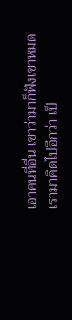เอาคนที่อื่น เขาว่ามาก็ฟังเขาหมด
เรามาคิดไปอีกว่า เป็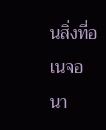นสิ่งที่อเนจอนา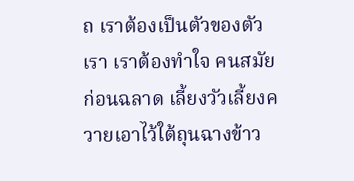ถ เราต้องเป็นตัวของตัวเรา เราต้องทำใจ คนสมัยก่อนฉลาด เลี้ยงวัวเลี้ยงควายเอาไว้ใต้ถุนฉางข้าว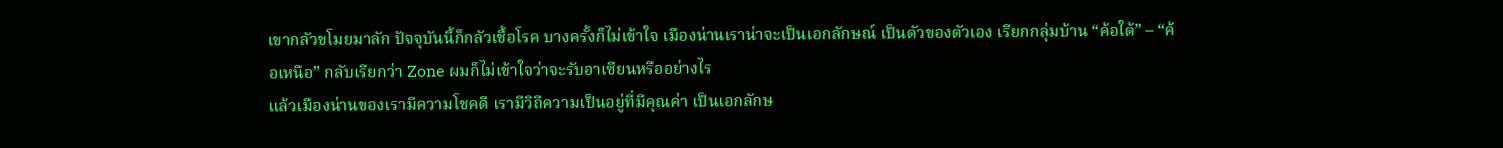เขากลัวขโมยมาลัก ปัจจุบันนี้ก็กลัวเชื้อโรค บางครั้งก็ไม่เข้าใจ เมืองน่านเราน่าจะเป็นเอกลักษณ์ เป็นตัวของตัวเอง เรียกกลุ่มบ้าน “ค้อใต้” – “ค้อเหนือ” กลับเรียกว่า Zone ผมก็ไม่เข้าใจว่าจะรับอาเซียนหรืออย่างไร
แล้วเมืองน่านของเรามีความโชคดี เรามีวิถีความเป็นอยู่ที่มีคุณค่า เป็นเอกลักษ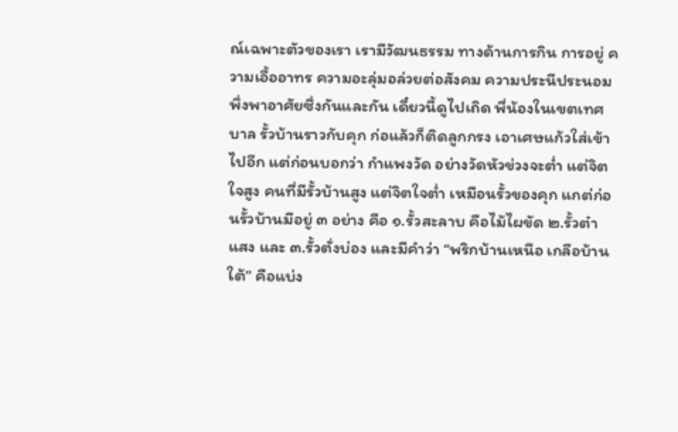ณ์เฉพาะตัวของเรา เรามีวัฒนธรรม ทางด้านการกิน การอยู่ ความเอื้ออาทร ความอะลุ่มอล่วยต่อสังคม ความประนีประนอม พึ่งพาอาศัยซึ่งกันและกัน เดี๋ยวนี้ดูไปเถิด พี่น้องในเขตเทศบาล รั้วบ้านราวกับคุก ก่อแล้วก็ติดลูกกรง เอาเศษแก้วใส่เข้าไปอีก แต่ก่อนบอกว่า กำแพงวัด อย่างวัดหัวข่วงจะต่ำ แต่จิตใจสูง คนที่มีรั้วบ้านสูง แต่จิตใจต่ำ เหมือนรั้วของคุก แกต่ก่อนรั้วบ้านมีอยู่ ๓ อย่าง คือ ๑.รั้วสะลาบ คือไม้ไผขัด ๒.รั้วต๋าแสง และ ๓.รั้วตั่งบ่อง และมีคำว่า “พริกบ้านเหนือ เกลือบ้านใต้” คือแบ่ง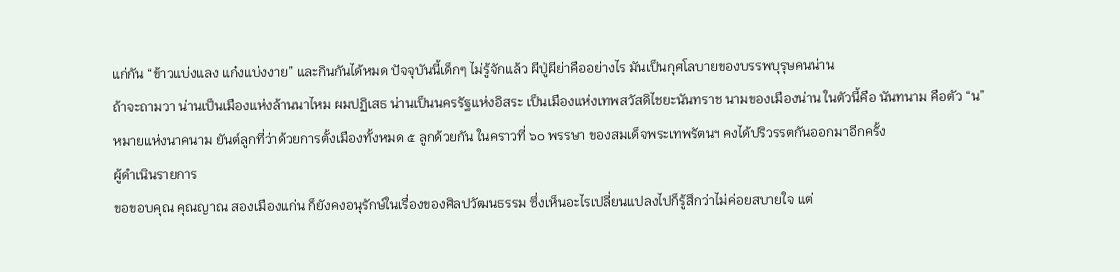แก่กัน “ข้าวแบ่งแลง แก๋งแบ่งงาย” และกินกันได้หมด ปัจจุบันนี้เด็กๆ ไม่รู้จักแล้ว ผีปู่ผีย่าคืออย่างไร มันเป็นกุศโลบายของบรรพบุรุษคนน่าน
ถ้าจะถามวา น่านเป็นเมืองแห่งล้านนาไหม ผมปฏิเสธ น่านเป็นนครรัฐแห่งอิสระ เป็นเมืองแห่งเทพสวัสดิไชยะนันทราช นามของเมืองน่าน ในตัวนี้คือ นันทนาม คือตัว “น” หมายแห่งนาคนาม ยันต์ลูกที่ว่าด้วยการตั้งเมืองทั้งหมด ๕ ลูกด้วยกัน ในคราวที่ ๖๐ พรรษา ของสมเด็จพระเทพรัตนฯ คงได้ปริวรรตกันออกมาอีกครั้ง
ผู้ดำเนินรายการ
ขอขอบคุณ คุณญาณ สองเมืองแก่น ก็ยังคงอนุรักษ์ในเรื่องของศิลปวัฒนธรรม ซึ่งเห็นอะไรเปลี่ยนแปลงไปก็รู้สึกว่าไม่ค่อยสบายใจ แต่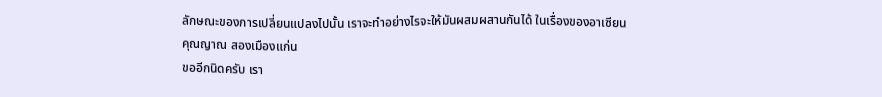ลักษณะของการเปลี่ยนแปลงไปนั้น เราจะทำอย่างไรจะให้มันผสมผสานกันได้ ในเรื่องของอาเซียน
คุณญาณ สองเมืองแก่น
ขออีกนิดครับ เรา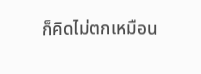ก็คิดไม่ตกเหมือน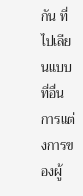กัน ที่ไปเลียนแบบที่อื่น การแต่งการของผู้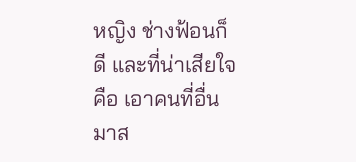หญิง ช่างฟ้อนก็ดี และที่น่าเสียใจคือ เอาคนที่อื่นมาส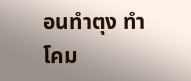อนทำตุง ทำโคม